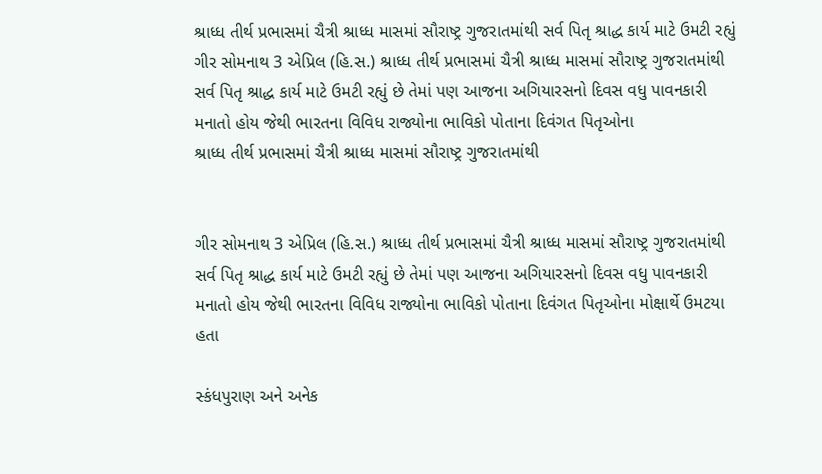શ્રાધ્ધ તીર્થ પ્રભાસમાં ચૈત્રી શ્રાધ્ધ માસમાં સૌરાષ્ટ્ર ગુજરાતમાંથી સર્વ પિતૃ શ્રાદ્ધ કાર્ય માટે ઉમટી રહ્યું
ગીર સોમનાથ 3 એપ્રિલ (હિ.સ.) શ્રાધ્ધ તીર્થ પ્રભાસમાં ચૈત્રી શ્રાધ્ધ માસમાં સૌરાષ્ટ્ર ગુજરાતમાંથી સર્વ પિતૃ શ્રાદ્ધ કાર્ય માટે ઉમટી રહ્યું છે તેમાં પણ આજના અગિયારસનો દિવસ વધુ પાવનકારી મનાતો હોય જેથી ભારતના વિવિધ રાજ્યોના ભાવિકો પોતાના દિવંગત પિતૃઓના
શ્રાધ્ધ તીર્થ પ્રભાસમાં ચૈત્રી શ્રાધ્ધ માસમાં સૌરાષ્ટ્ર ગુજરાતમાંથી


ગીર સોમનાથ 3 એપ્રિલ (હિ.સ.) શ્રાધ્ધ તીર્થ પ્રભાસમાં ચૈત્રી શ્રાધ્ધ માસમાં સૌરાષ્ટ્ર ગુજરાતમાંથી સર્વ પિતૃ શ્રાદ્ધ કાર્ય માટે ઉમટી રહ્યું છે તેમાં પણ આજના અગિયારસનો દિવસ વધુ પાવનકારી મનાતો હોય જેથી ભારતના વિવિધ રાજ્યોના ભાવિકો પોતાના દિવંગત પિતૃઓના મોક્ષાર્થે ઉમટયા હતા

સ્કંધપુરાણ અને અનેક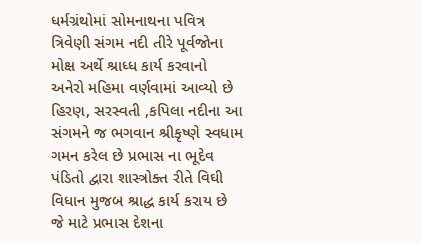ધર્મગ્રંથોમાં સોમનાથના પવિત્ર ત્રિવેણી સંગમ નદી તીરે પૂર્વજોના મોક્ષ અર્થે શ્રાધ્ધ કાર્ય કરવાનો અનેરો મહિમા વર્ણવામાં આવ્યો છે હિરણ, સરસ્વતી ,કપિલા નદીના આ સંગમને જ ભગવાન શ્રીકૃષ્ણે સ્વધામ ગમન કરેલ છે પ્રભાસ ના ભૂદેવ પંડિતો દ્વારા શાસ્ત્રોક્ત રીતે વિઘી વિધાન મુજબ શ્રાદ્ધ કાર્ય કરાય છે જે માટે પ્રભાસ દેશના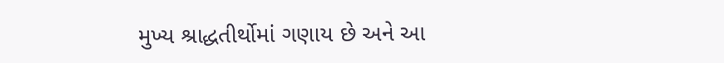મુખ્ય શ્રાદ્ધતીર્થોમાં ગણાય છે અને આ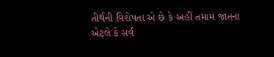તીર્થની વિશેષતા એ છે કે અહીં તમામ જાતના એટલે કે સર્વ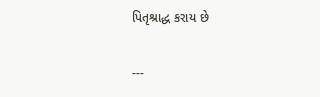પિતૃશ્રાદ્ધ કરાય છે

---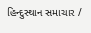હિન્દુસ્થાન સમાચાર /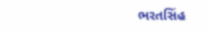ભરતસિંહ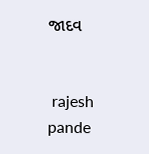જાદવ


 rajesh pande